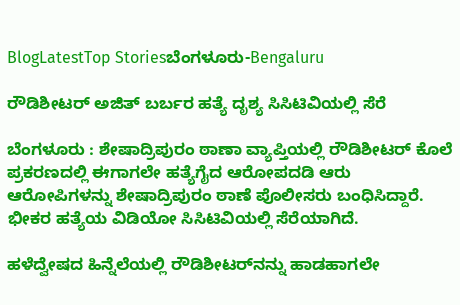BlogLatestTop Storiesಬೆಂಗಳೂರು-Bengaluru

ರೌಡಿಶೀಟರ್ ಅಜಿತ್ ಬರ್ಬರ ಹತ್ಯೆ ದೃಶ್ಯ ಸಿಸಿಟಿವಿಯಲ್ಲಿ ಸೆರೆ

ಬೆಂಗಳೂರು : ಶೇಷಾದ್ರಿಪುರಂ ಠಾಣಾ ವ್ಯಾಪ್ತಿಯಲ್ಲಿ ರೌಡಿಶೀಟರ್ ಕೊಲೆ ಪ್ರಕರಣದಲ್ಲಿ ಈಗಾಗಲೇ ಹತ್ಯೆಗೈದ ಆರೋಪದಡಿ ಆರು ಆರೋಪಿಗಳನ್ನು ಶೇಷಾದ್ರಿಪುರಂ ಠಾಣೆ ಪೊಲೀಸರು ಬಂಧಿಸಿದ್ದಾರೆ. ಭೀಕರ ಹತ್ಯೆಯ ವಿಡಿಯೋ ಸಿಸಿಟಿವಿಯಲ್ಲಿ ಸೆರೆಯಾಗಿದೆ.

ಹಳೆದ್ವೇಷದ ಹಿನ್ನೆಲೆಯಲ್ಲಿ ರೌಡಿಶೀಟರ್‌ನನ್ನು ಹಾಡಹಾಗಲೇ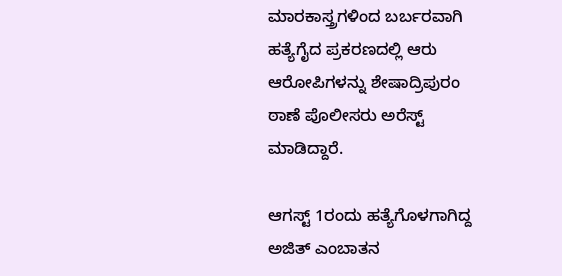ಮಾರಕಾಸ್ತ್ರಗಳಿಂದ ಬರ್ಬರವಾಗಿ ಹತ್ಯೆಗೈದ ಪ್ರಕರಣದಲ್ಲಿ ಆರು ಆರೋಪಿಗಳನ್ನು ಶೇಷಾದ್ರಿಪುರಂ ಠಾಣೆ ಪೊಲೀಸರು ಅರೆಸ್ಟ್ ಮಾಡಿದ್ದಾರೆ.

ಆಗಸ್ಟ್ 1ರಂದು ಹತ್ಯೆಗೊಳಗಾಗಿದ್ದ ಅಜಿತ್ ಎಂಬಾತನ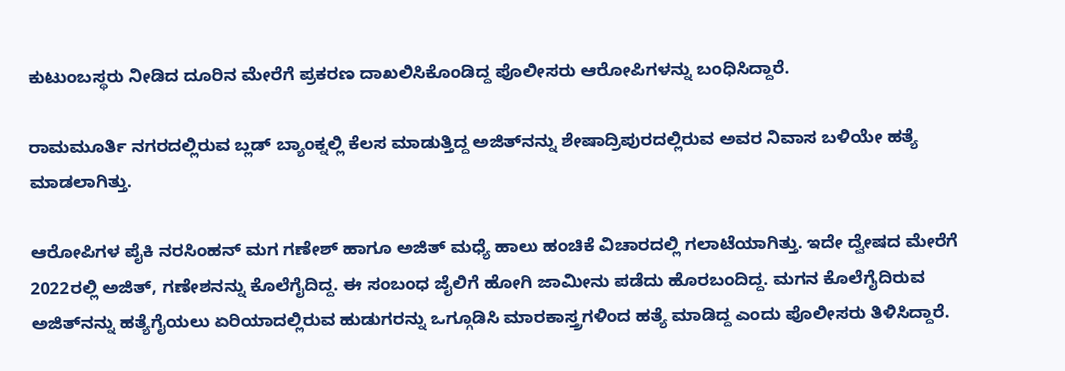ಕುಟುಂಬಸ್ಥರು ನೀಡಿದ ದೂರಿನ ಮೇರೆಗೆ ಪ್ರಕರಣ ದಾಖಲಿಸಿಕೊಂಡಿದ್ದ ಪೊಲೀಸರು ಆರೋಪಿಗಳನ್ನು ಬಂಧಿಸಿದ್ದಾರೆ.

ರಾಮಮೂರ್ತಿ ನಗರದಲ್ಲಿರುವ ಬ್ಲಡ್ ಬ್ಯಾಂಕ್ನಲ್ಲಿ ಕೆಲಸ ಮಾಡುತ್ತಿದ್ದ ಅಜಿತ್‌ನನ್ನು ಶೇಷಾದ್ರಿಪುರದಲ್ಲಿರುವ ಅವರ ನಿವಾಸ ಬಳಿಯೇ ಹತ್ಯೆ ಮಾಡಲಾಗಿತ್ತು.

ಆರೋಪಿಗಳ ಪೈಕಿ ನರಸಿಂಹನ್ ಮಗ ಗಣೇಶ್ ಹಾಗೂ ಅಜಿತ್‌ ಮಧ್ಯೆ ಹಾಲು ಹಂಚಿಕೆ ವಿಚಾರದಲ್ಲಿ ಗಲಾಟೆಯಾಗಿತ್ತು. ಇದೇ ದ್ವೇಷದ ಮೇರೆಗೆ 2022ರಲ್ಲಿ ಅಜಿತ್, ಗಣೇಶನನ್ನು ಕೊಲೆಗೈದಿದ್ದ. ಈ ಸಂಬಂಧ ಜೈಲಿಗೆ ಹೋಗಿ ಜಾಮೀನು ಪಡೆದು ಹೊರಬಂದಿದ್ದ. ಮಗನ ಕೊಲೆಗೈದಿರುವ ಅಜಿತ್‌ನನ್ನು ಹತ್ಯೆಗೈಯಲು ಏರಿಯಾದಲ್ಲಿರುವ ಹುಡುಗರನ್ನು ಒಗ್ಗೂಡಿಸಿ ಮಾರಕಾಸ್ತ್ರಗಳಿಂದ ಹತ್ಯೆ ಮಾಡಿದ್ದ ಎಂದು ಪೊಲೀಸರು ತಿಳಿಸಿದ್ದಾರೆ.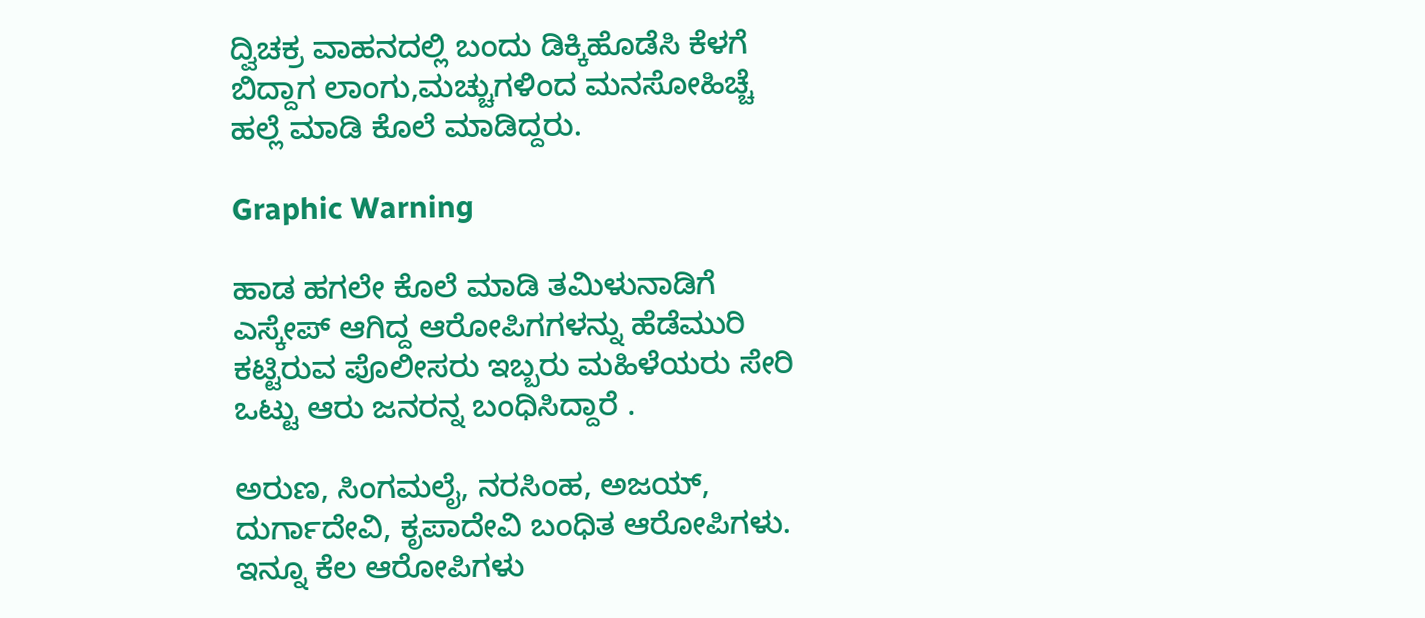ದ್ವಿಚಕ್ರ ವಾಹನದಲ್ಲಿ ಬಂದು ಡಿಕ್ಕಿಹೊಡೆಸಿ ಕೆಳಗೆ ಬಿದ್ದಾಗ ಲಾಂಗು,ಮಚ್ಚುಗಳಿಂದ ಮನಸೋಹಿಚ್ಚೆ ಹಲ್ಲೆ ಮಾಡಿ ಕೊಲೆ ಮಾಡಿದ್ದರು.

Graphic Warning

ಹಾಡ ಹಗಲೇ ಕೊಲೆ ಮಾಡಿ ತಮಿಳುನಾಡಿಗೆ ಎಸ್ಕೇಪ್ ಆಗಿದ್ದ ಆರೋಪಿಗಗಳನ್ನು ಹೆಡೆಮುರಿ ಕಟ್ಟಿರುವ ಪೊಲೀಸರು ಇಬ್ಬರು ಮಹಿಳೆಯರು ಸೇರಿ ಒಟ್ಟು ಆರು ಜನರನ್ನ ಬಂಧಿಸಿದ್ದಾರೆ .

ಅರುಣ, ಸಿಂಗಮಲೈ, ನರಸಿಂಹ, ಅಜಯ್, ದುರ್ಗಾದೇವಿ, ಕೃಪಾದೇವಿ ಬಂಧಿತ ಆರೋಪಿಗಳು. ಇನ್ನೂ ಕೆಲ ಆರೋಪಿಗಳು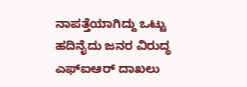ನಾಪತ್ತೆಯಾಗಿದ್ದು ಒಟ್ಟು ಹದಿನೈದು ಜನರ ವಿರುದ್ಧ ಎಫ್ಐಆರ್ ದಾಖಲು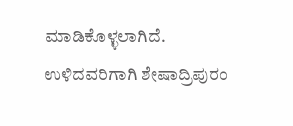ಮಾಡಿಕೊಳ್ಳಲಾಗಿದೆ. ಉಳಿದವರಿಗಾಗಿ ಶೇಷಾದ್ರಿಪುರಂ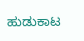ಹುಡುಕಾಟ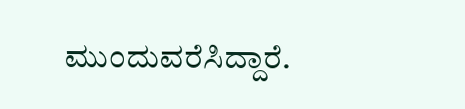ಮುಂದುವರೆಸಿದ್ದಾರೆ.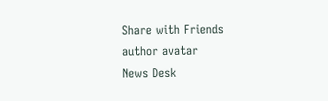Share with Friends
author avatar
News Desk